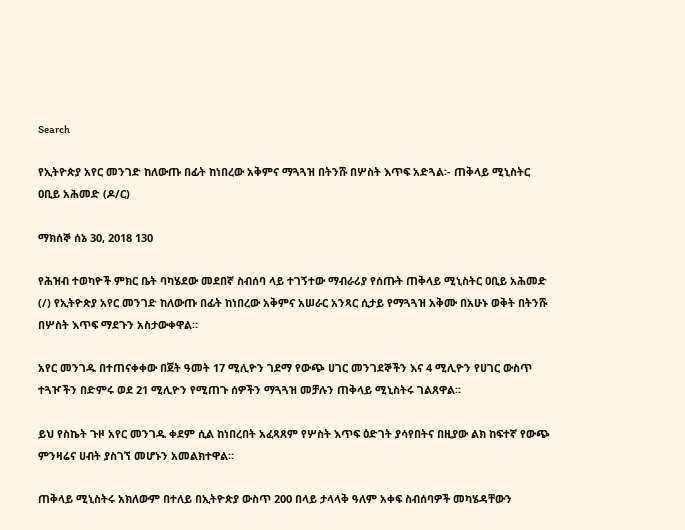Search

የኢትዮጵያ አየር መንገድ ከለውጡ በፊት ከነበረው አቅምና ማጓጓዝ በትንሹ በሦስት እጥፍ አድጓል፡- ጠቅላይ ሚኒስትር ዐቢይ አሕመድ (ዶ/ር)

ማክሰኞ ሰኔ 30, 2018 130

የሕዝብ ተወካዮች ምክር ቤት ባካሄደው መደበኛ ስብሰባ ላይ ተገኝተው ማብራሪያ የሰጡት ጠቅላይ ሚኒስትር ዐቢይ አሕመድ (/) የኢትዮጵያ አየር መንገድ ከለውጡ በፊት ከነበረው አቅምና አሠራር አንጻር ሲታይ የማጓጓዝ አቅሙ በአሁኑ ወቅት በትንሹ በሦስት እጥፍ ማደጉን አስታውቀዋል።

አየር መንገዱ በተጠናቀቀው በጀት ዓመት 17 ሚሊዮን ገደማ የውጭ ሀገር መንገደኞችን እና 4 ሚሊዮን የሀገር ውስጥ ተጓዦችን በድምሩ ወደ 21 ሚሊዮን የሚጠጉ ሰዎችን ማጓጓዝ መቻሉን ጠቅላይ ሚኒስትሩ ገልጸዋል።

ይህ የስኬት ጉዞ አየር መንገዱ ቀደም ሲል ከነበረበት አፈጻጸም የሦስት እጥፍ ዕድገት ያሳየበትና በዚያው ልክ ከፍተኛ የውጭ ምንዛሬና ሀብት ያስገኘ መሆኑን አመልክተዋል።

ጠቅላይ ሚኒስትሩ አክለውም በተለይ በኢትዮጵያ ውስጥ 200 በላይ ታላላቅ ዓለም አቀፍ ስብሰባዎች መካሄዳቸውን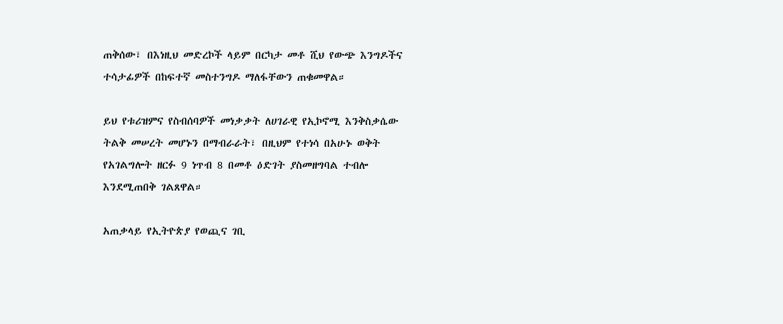ጠቅሰው፣ በእነዚህ መድረኮች ላይም በርካታ መቶ ሺህ የውጭ እንግዶችና ተሳታፊዎች በከፍተኛ መስተንግዶ ማለፋቸውን ጠቁመዋል።

ይህ የቱሪዝምና የስብሰባዎች መነቃቃት ለሀገራዊ የኢኮኖሚ እንቅስቃሴው ትልቅ መሠረት መሆኑን በማብራራት፣ በዚህም የተነሳ በአሁኑ ወቅት የአገልግሎት ዘርፉ 9 ነጥብ 8 በመቶ ዕድገት ያስመዘግባል ተብሎ እንደሚጠበቅ ገልጸዋል።

አጠቃላይ የኢትዮጵያ የወጪና ገቢ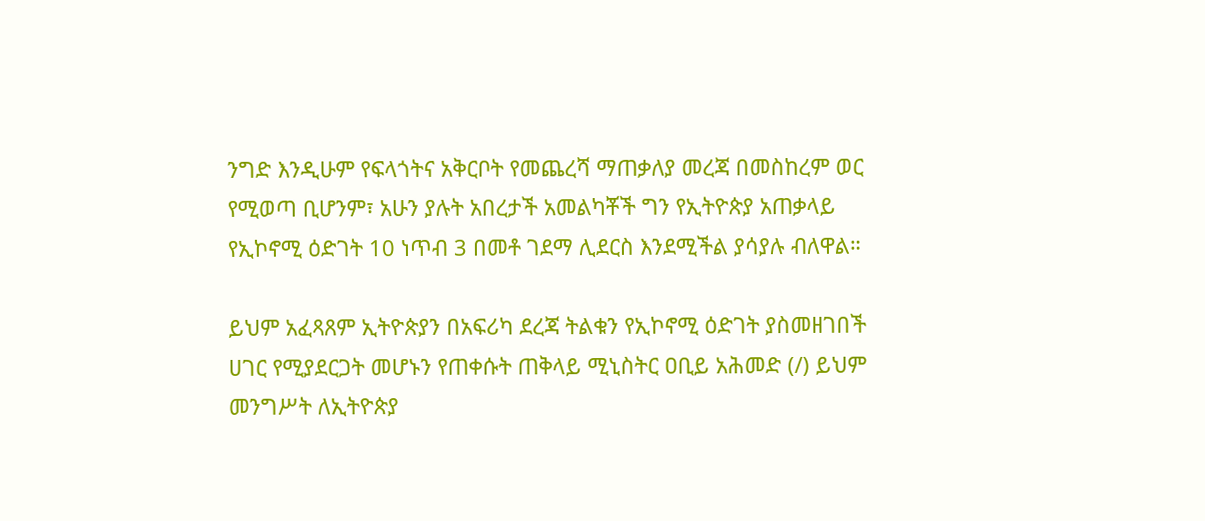ንግድ እንዲሁም የፍላጎትና አቅርቦት የመጨረሻ ማጠቃለያ መረጃ በመስከረም ወር የሚወጣ ቢሆንም፣ አሁን ያሉት አበረታች አመልካቾች ግን የኢትዮጵያ አጠቃላይ የኢኮኖሚ ዕድገት 10 ነጥብ 3 በመቶ ገደማ ሊደርስ እንደሚችል ያሳያሉ ብለዋል።

ይህም አፈጻጸም ኢትዮጵያን በአፍሪካ ደረጃ ትልቁን የኢኮኖሚ ዕድገት ያስመዘገበች ሀገር የሚያደርጋት መሆኑን የጠቀሱት ጠቅላይ ሚኒስትር ዐቢይ አሕመድ (/) ይህም መንግሥት ለኢትዮጵያ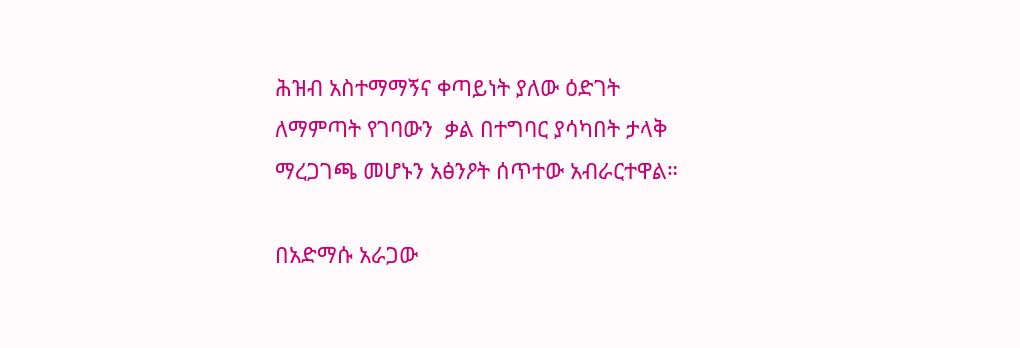ሕዝብ አስተማማኝና ቀጣይነት ያለው ዕድገት ለማምጣት የገባውን  ቃል በተግባር ያሳካበት ታላቅ ማረጋገጫ መሆኑን አፅንዖት ሰጥተው አብራርተዋል።

በአድማሱ አራጋው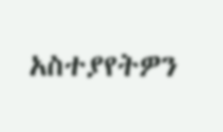አስተያየትዎን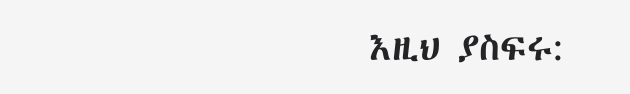እዚህ ያስፍሩ: